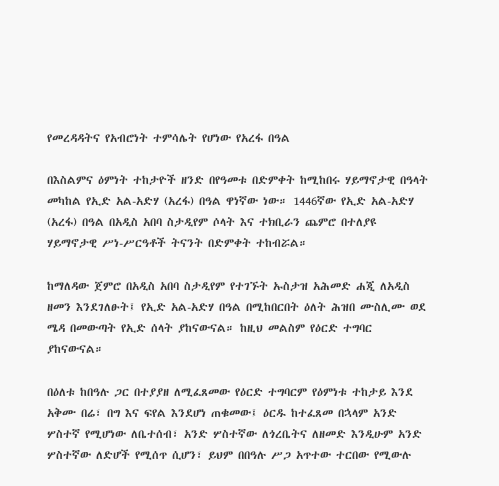የመረዳዳትና የአብሮነት ተምሳሌት የሆነው የአረፋ በዓል

በእስልምና ዕምነት ተከታዮች ዘንድ በየዓመቱ በድምቀት ከሚከበሩ ሃይማኖታዊ በዓላት መካከል የኢድ አል-አድሃ (አረፋ) በዓል ዋነኛው ነው። 1446ኛው የኢድ አል-አድሃ (አረፋ) በዓል በአዲስ አበባ ስታዲየም ሶላት እና ተክቢራን ጨምሮ በተለያዩ ሃይማኖታዊ ሥነ-ሥርዓቶች ትናንት በድምቀት ተከብሯል።

ከማለዳው ጀምሮ በአዲስ አበባ ስታዲየም የተገኙት ኡስታዝ አሕመድ ሐጂ ለአዲስ ዘመን እንደገለፁት፤ የኢድ አል-አድሃ በዓል በሚከበርበት ዕለት ሕዝበ ሙስሊሙ ወደ ሜዳ በመውጣት የኢድ ሰላት ያከናውናል። ከዚህ መልስም የዕርድ ተግባር ያከናውናል።

በዕለቱ ከበዓሉ ጋር በተያያዘ ለሚፈጸመው የዕርድ ተግባርም የዕምነቱ ተከታይ እንደ አቅሙ በሬ፣ በግ እና ፍየል እንደሆነ ጠቁመው፤ ዕርዱ ከተፈጸመ በኋላም አንድ ሦስተኛ የሚሆነው ለቤተሰብ፣ አንድ ሦስተኛው ለጎረቤትና ለዘመድ እንዲሁም አንድ ሦስተኛው ለድሆች የሚሰጥ ሲሆን፣ ይህም በበዓሉ ሥጋ አጥተው ተርበው የሚውሉ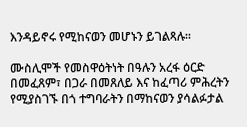እንዳይኖሩ የሚከናወን መሆኑን ይገልጻሉ።

ሙስሊሞች የመስዋዕትነት በዓሉን አረፋ ዕርድ በመፈጸም፣ በጋራ በመጸለይ እና ከፈጣሪ ምሕረትን የሚያስገኙ በጎ ተግባራትን በማከናወን ያሳልፉታል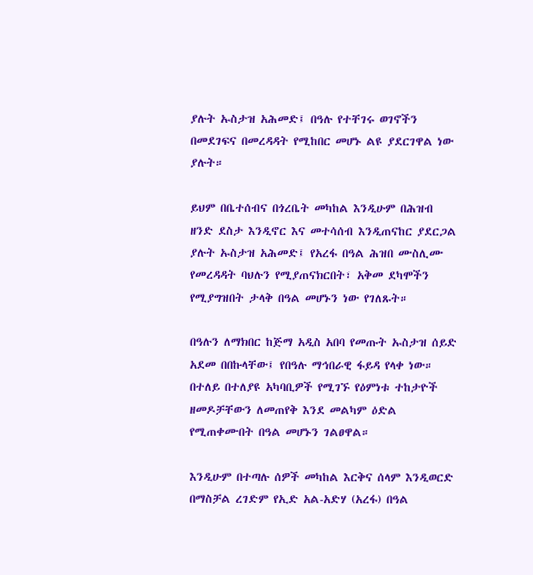ያሉት ኡስታዝ አሕመድ፤ በዓሉ የተቸገሩ ወገኖችን በመደገፍና በመረዳዳት የሚከበር መሆኑ ልዩ ያደርገዋል ነው ያሉት።

ይህም በቤተሰብና በጎረቤት መካከል እንዲሁም በሕዝብ ዘንድ ደስታ እንዲኖር እና መተሳሰብ እንዲጠናከር ያደርጋል ያሉት ኡስታዝ አሕመድ፤ የአረፋ በዓል ሕዝበ ሙስሊሙ የመረዳዳት ባህሉን የሚያጠናክርበት፣ አቅመ ደካሞችን የሚያግዝበት ታላቅ በዓል መሆኑን ነው የገለጹት።

በዓሉን ለማክበር ከጅማ አዲስ አበባ የመጡት ኡስታዝ ሰይድ አደመ በበኩላቸው፤ የበዓሉ ማኅበራዊ ፋይዳ የላቀ ነው። በተለይ በተለያዩ አካባቢዎች የሚገኙ የዕምነቱ ተከታዮች ዘመዶቻቸውን ለመጠየቅ እንደ መልካም ዕድል የሚጠቀሙበት በዓል መሆኑን ገልፀዋል።

እንዲሁም በተጣሉ ሰዎች መካከል እርቅና ሰላም እንዲወርድ በማስቻል ረገድም የኢድ አል-አድሃ (አረፋ) በዓል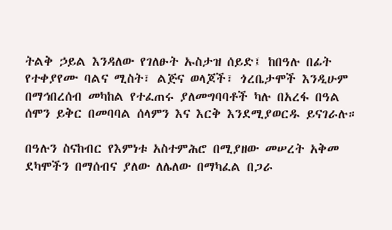ትልቅ ኃይል እንዳለው የገለፁት ኡስታዝ ሰይድ፤ ከበዓሉ በፊት የተቀያየሙ ባልና ሚስት፣ ልጅና ወላጆች፣ ጎረቤታሞች እንዲሁም በማኅበረሰብ መካከል የተፈጠሩ ያለመግባባቶች ካሉ በአረፋ በዓል ሰሞን ይቅር በመባባል ሰላምን እና እርቅ እንደሚያወርዱ ይናገራሉ።

በዓሉን ስናከብር የእምነቱ አስተምሕሮ በሚያዘው መሠረት አቅመ ደካሞችን በማሰብና ያለው ለሌለው በማካፈል በጋራ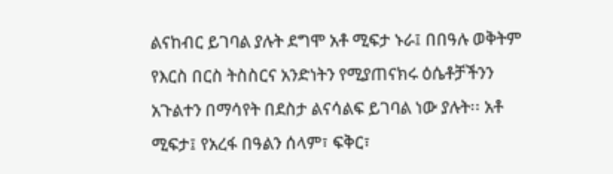ልናከብር ይገባል ያሉት ደግሞ አቶ ሚፍታ ኑራ፤ በበዓሉ ወቅትም የእርስ በርስ ትስስርና አንድነትን የሚያጠናክሩ ዕሴቶቻችንን አጉልተን በማሳየት በደስታ ልናሳልፍ ይገባል ነው ያሉት፡፡ አቶ ሚፍታ፤ የአረፋ በዓልን ሰላም፣ ፍቅር፣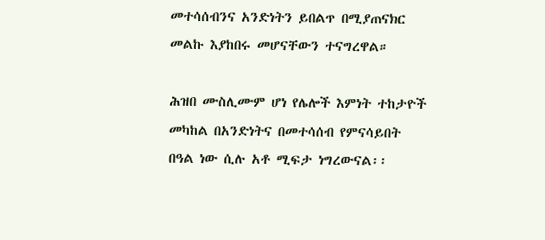መተሳሰብንና አንድነትን ይበልጥ በሚያጠናክር መልኩ እያከበሩ መሆናቸውን ተናግረዋል።

ሕዝበ ሙስሊሙም ሆነ የሌሎች እምነት ተከታዮች መካከል በአንድነትና በመተሳሰብ የምናሳይበት በዓል ነው ሲሉ አቶ ሚፍታ ነግረውናል፡፡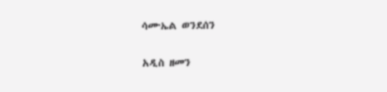ሳሙኤል ወንደሰን

አዲስ ዘመን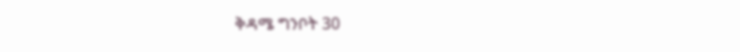ቅዳሜ ግንቦት 30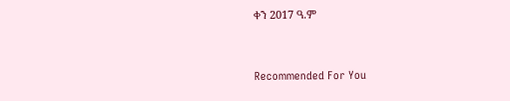ቀን 2017 ዓ.ም



Recommended For You